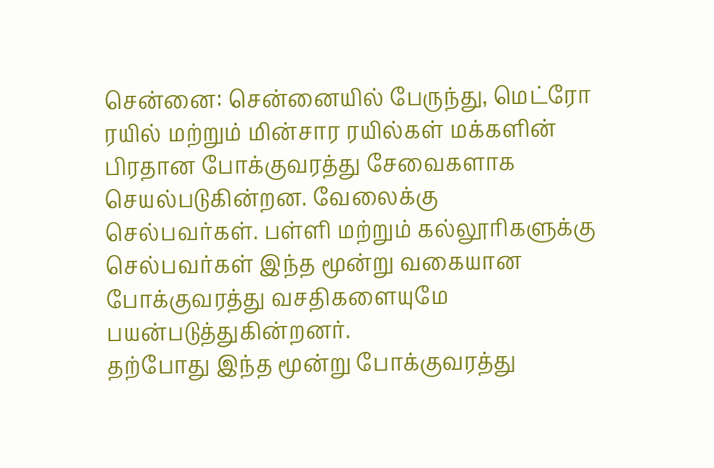சென்னை: சென்னையில் பேருந்து, மெட்ரோ ரயில் மற்றும் மின்சார ரயில்கள் மக்களின் பிரதான போக்குவரத்து சேவைகளாக செயல்படுகின்றன. வேலைக்கு செல்பவர்கள். பள்ளி மற்றும் கல்லூரிகளுக்கு செல்பவர்கள் இந்த மூன்று வகையான போக்குவரத்து வசதிகளையுமே பயன்படுத்துகின்றனர்.
தற்போது இந்த மூன்று போக்குவரத்து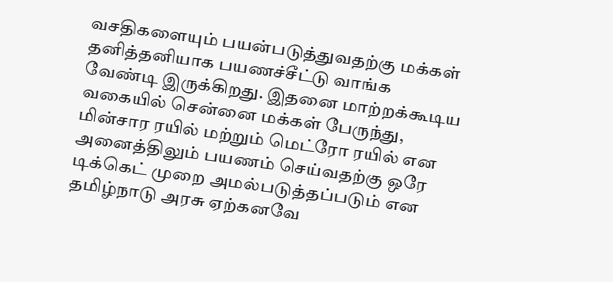வசதிகளையும் பயன்படுத்துவதற்கு மக்கள் தனித்தனியாக பயணச்சீட்டு வாங்க வேண்டி இருக்கிறது. இதனை மாற்றக்கூடிய வகையில் சென்னை மக்கள் பேருந்து, மின்சார ரயில் மற்றும் மெட்ரோ ரயில் என அனைத்திலும் பயணம் செய்வதற்கு ஒரே டிக்கெட் முறை அமல்படுத்தப்படும் என தமிழ்நாடு அரசு ஏற்கனவே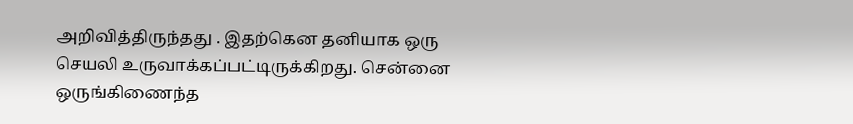அறிவித்திருந்தது . இதற்கென தனியாக ஒரு செயலி உருவாக்கப்பட்டிருக்கிறது. சென்னை ஒருங்கிணைந்த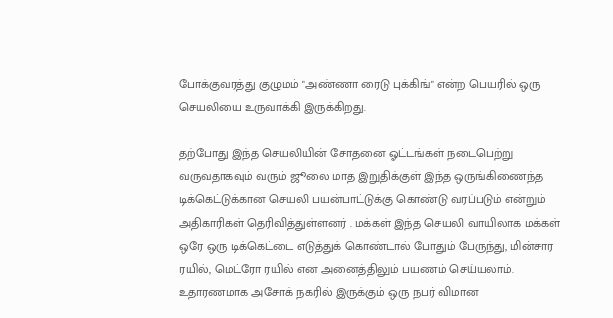போக்குவரத்து குழுமம் "அண்ணா ரைடு புக்கிங்" என்ற பெயரில் ஒரு செயலியை உருவாக்கி இருக்கிறது.

தற்போது இந்த செயலியின் சோதனை ஓட்டங்கள் நடைபெற்று வருவதாகவும் வரும் ஜூலை மாத இறுதிக்குள் இந்த ஒருங்கிணைந்த டிக்கெட்டுக்கான செயலி பயன்பாட்டுக்கு கொண்டு வரப்படும் என்றும் அதிகாரிகள் தெரிவித்துள்ளனர் . மக்கள் இந்த செயலி வாயிலாக மக்கள் ஒரே ஒரு டிக்கெட்டை எடுத்துக் கொண்டால் போதும் பேருந்து, மின்சார ரயில், மெட்ரோ ரயில் என அனைத்திலும் பயணம் செய்யலாம்.
உதாரணமாக அசோக் நகரில் இருக்கும் ஒரு நபர் விமான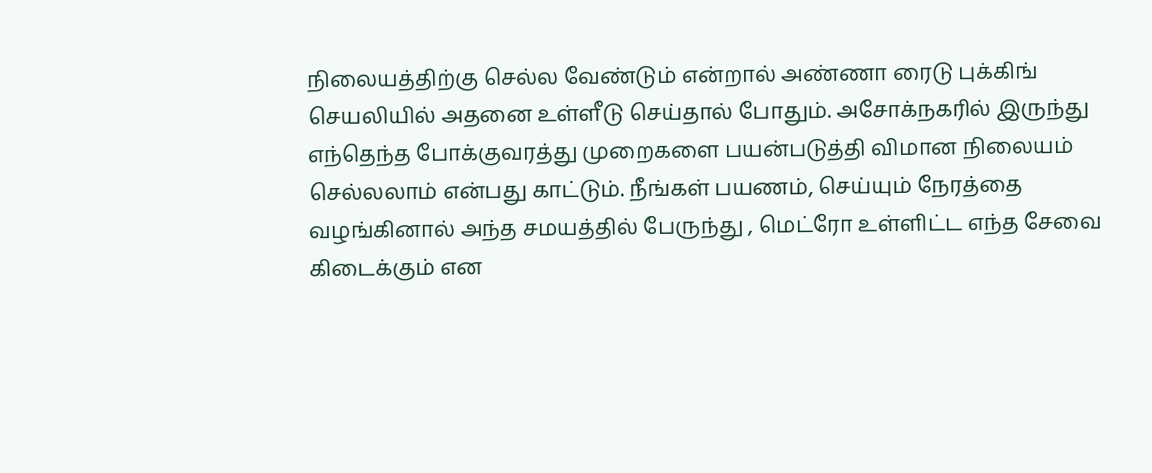நிலையத்திற்கு செல்ல வேண்டும் என்றால் அண்ணா ரைடு புக்கிங் செயலியில் அதனை உள்ளீடு செய்தால் போதும். அசோக்நகரில் இருந்து எந்தெந்த போக்குவரத்து முறைகளை பயன்படுத்தி விமான நிலையம் செல்லலாம் என்பது காட்டும். நீங்கள் பயணம், செய்யும் நேரத்தை வழங்கினால் அந்த சமயத்தில் பேருந்து , மெட்ரோ உள்ளிட்ட எந்த சேவை கிடைக்கும் என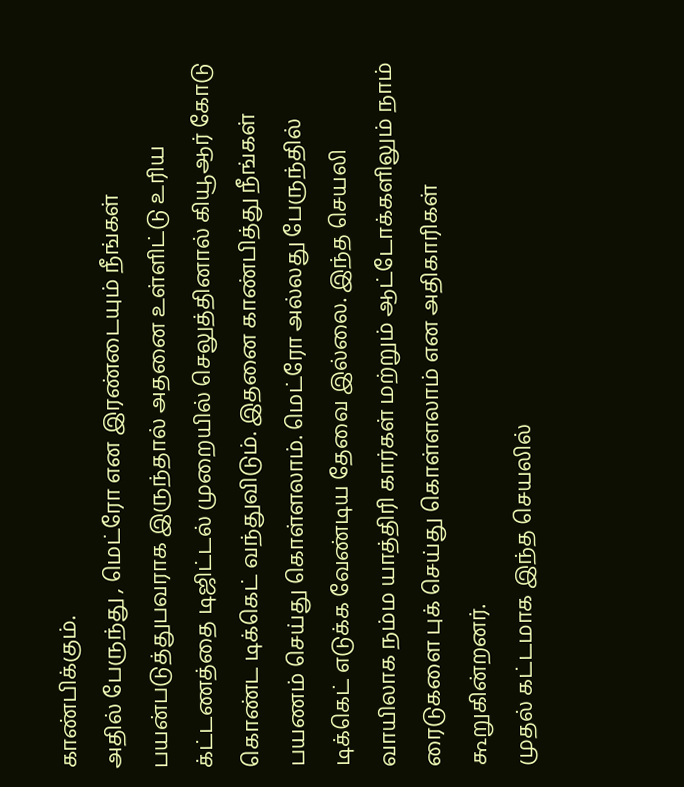காண்பிக்கும்.
அதில் பேருந்து , மெட்ரோ என இரண்டையும் நீங்கள் பயன்படுத்துபவராக இருந்தால் அதனை உள்ளிட்டு உரிய க்ட்டணத்தை டிஜிட்டல் முறையில் செலுத்தினால் கியூஆர் கோடு கொண்ட டிக்கெட் வந்துவிடும். இதனை காண்பித்து நீங்கள் பயணம் செய்து கொள்ளலாம். மெட்ரோ அல்லது பேருந்தில் டிக்கெட் எடுக்க வேண்டிய தேவை இல்லை. இந்த செயலி வாயிலாக நம்ம யாத்திரி கார்கள் மற்றும் ஆட்டோக்களிலும் நாம் ரைடுகளை புக் செய்து கொள்ளலாம் என அதிகாரிகள் கூறுகின்றனர்.
முதல் கட்டமாக இந்த செயலில்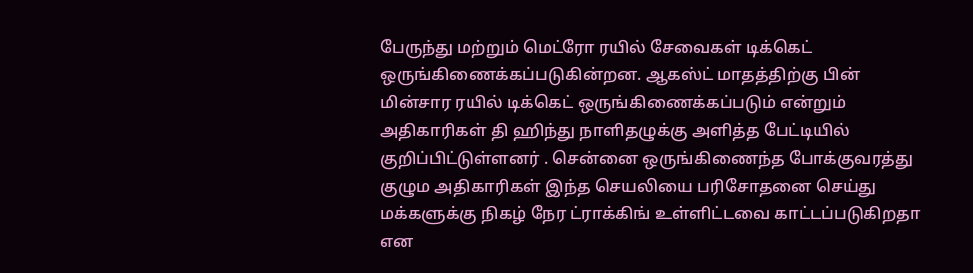பேருந்து மற்றும் மெட்ரோ ரயில் சேவைகள் டிக்கெட் ஒருங்கிணைக்கப்படுகின்றன. ஆகஸ்ட் மாதத்திற்கு பின் மின்சார ரயில் டிக்கெட் ஒருங்கிணைக்கப்படும் என்றும் அதிகாரிகள் தி ஹிந்து நாளிதழுக்கு அளித்த பேட்டியில் குறிப்பிட்டுள்ளனர் . சென்னை ஒருங்கிணைந்த போக்குவரத்து குழும அதிகாரிகள் இந்த செயலியை பரிசோதனை செய்து மக்களுக்கு நிகழ் நேர ட்ராக்கிங் உள்ளிட்டவை காட்டப்படுகிறதா என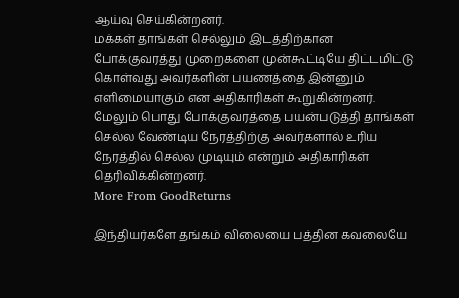ஆய்வு செய்கின்றனர்.
மக்கள் தாங்கள் செல்லும் இடத்திற்கான போக்குவரத்து முறைகளை முன்கூட்டியே திட்டமிட்டு கொள்வது அவர்களின் பயணத்தை இன்னும் எளிமையாகும் என அதிகாரிகள் கூறுகின்றனர். மேலும் பொது போக்குவரத்தை பயன்படுத்தி தாங்கள் செல்ல வேண்டிய நேரத்திற்கு அவர்களால் உரிய நேரத்தில் செல்ல முடியும் என்றும் அதிகாரிகள் தெரிவிக்கின்றனர்.
More From GoodReturns

இந்தியர்களே தங்கம் விலையை பத்தின கவலையே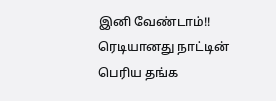இனி வேண்டாம்!! ரெடியானது நாட்டின் பெரிய தங்க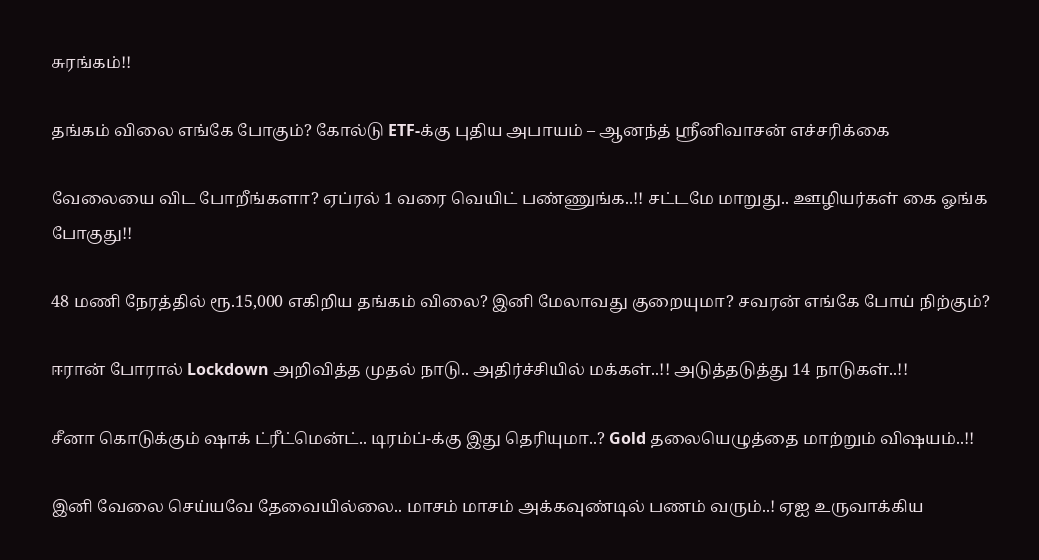சுரங்கம்!!

தங்கம் விலை எங்கே போகும்? கோல்டு ETF-க்கு புதிய அபாயம் – ஆனந்த் ஸ்ரீனிவாசன் எச்சரிக்கை

வேலையை விட போறீங்களா? ஏப்ரல் 1 வரை வெயிட் பண்ணுங்க..!! சட்டமே மாறுது.. ஊழியர்கள் கை ஓங்க போகுது!!

48 மணி நேரத்தில் ரூ.15,000 எகிறிய தங்கம் விலை? இனி மேலாவது குறையுமா? சவரன் எங்கே போய் நிற்கும்?

ஈரான் போரால் Lockdown அறிவித்த முதல் நாடு.. அதிர்ச்சியில் மக்கள்..!! அடுத்தடுத்து 14 நாடுகள்..!!

சீனா கொடுக்கும் ஷாக் ட்ரீட்மென்ட்.. டிரம்ப்-க்கு இது தெரியுமா..? Gold தலையெழுத்தை மாற்றும் விஷயம்..!!

இனி வேலை செய்யவே தேவையில்லை.. மாசம் மாசம் அக்கவுண்டில் பணம் வரும்..! ஏஐ உருவாக்கிய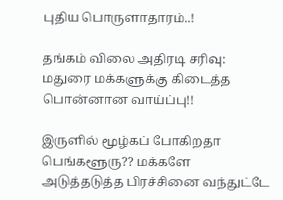புதிய பொருளாதாரம்..!

தங்கம் விலை அதிரடி சரிவு: மதுரை மக்களுக்கு கிடைத்த பொன்னான வாய்ப்பு!!

இருளில் மூழ்கப் போகிறதா பெங்களூரு?? மக்களே அடுத்தடுத்த பிரச்சினை வந்துட்டே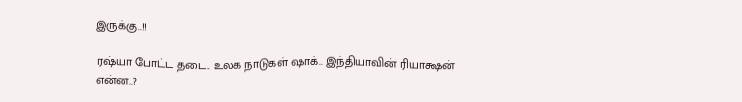இருக்கு..!!

ரஷ்யா போட்ட தடை.. உலக நாடுகள் ஷாக்.. இந்தியாவின் ரியாக்ஷன் என்ன..?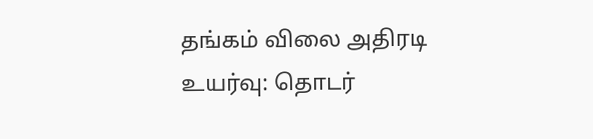தங்கம் விலை அதிரடி உயர்வு: தொடர்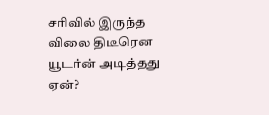சரிவில் இருந்த விலை திடீரென யூடர்ன் அடித்தது ஏன்?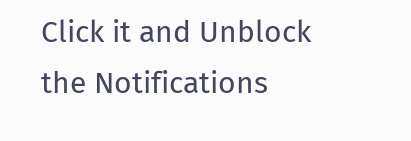Click it and Unblock the Notifications